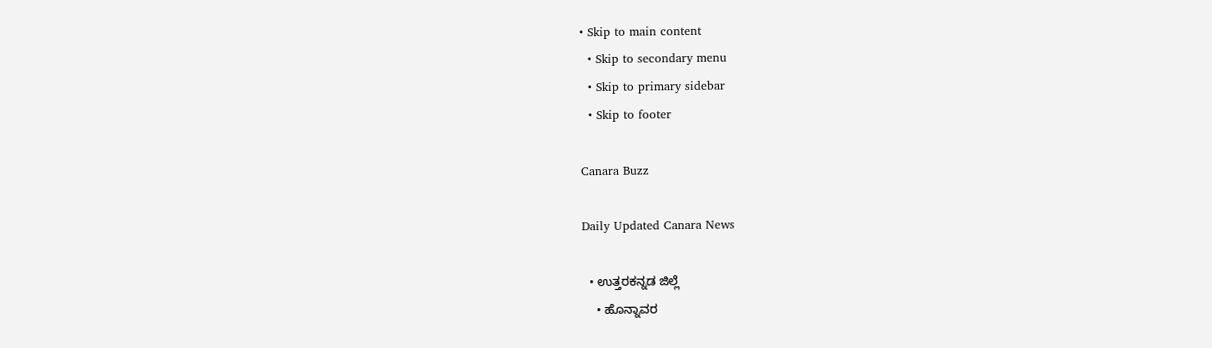• Skip to main content
  • Skip to secondary menu
  • Skip to primary sidebar
  • Skip to footer

Canara Buzz

Daily Updated Canara News

  • ಉತ್ತರಕನ್ನಡ ಜಿಲ್ಲೆ
    • ಹೊನ್ನಾವರ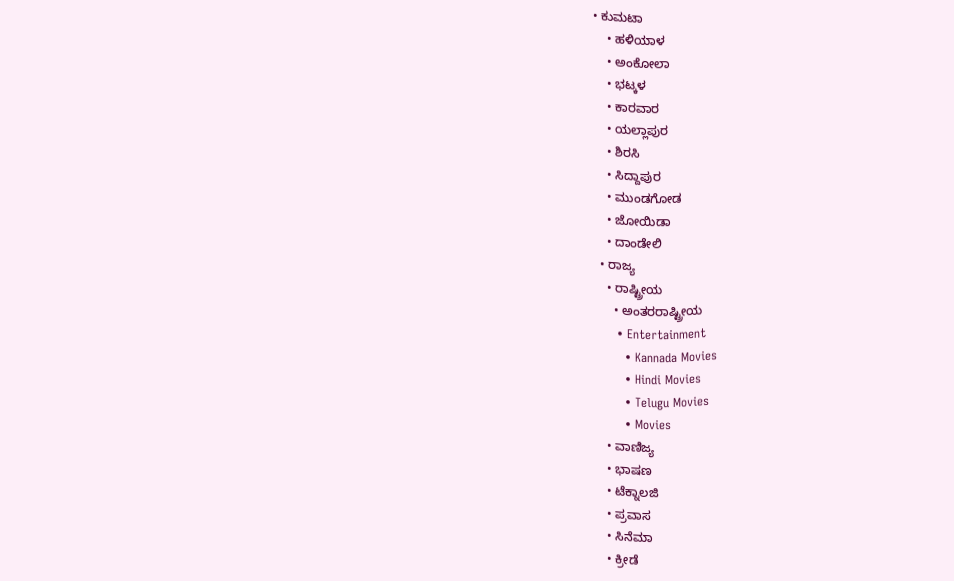• ಕುಮಟಾ
    • ಹಳಿಯಾಳ
    • ಅಂಕೋಲಾ
    • ಭಟ್ಕಳ
    • ಕಾರವಾರ
    • ಯಲ್ಲಾಪುರ
    • ಶಿರಸಿ
    • ಸಿದ್ದಾಪುರ
    • ಮುಂಡಗೋಡ
    • ಜೋಯಿಡಾ
    • ದಾಂಡೇಲಿ
  • ರಾಜ್ಯ
    • ರಾಷ್ಟ್ರೀಯ
      • ಅಂತರರಾಷ್ಟ್ರೀಯ
      • Entertainment
        • Kannada Movies
        • Hindi Movies
        • Telugu Movies
        • Movies
    • ವಾಣಿಜ್ಯ
    • ಭಾಷಣ
    • ಟೆಕ್ನಾಲಜಿ
    • ಪ್ರವಾಸ
    • ಸಿನೆಮಾ
    • ಕ್ರೀಡೆ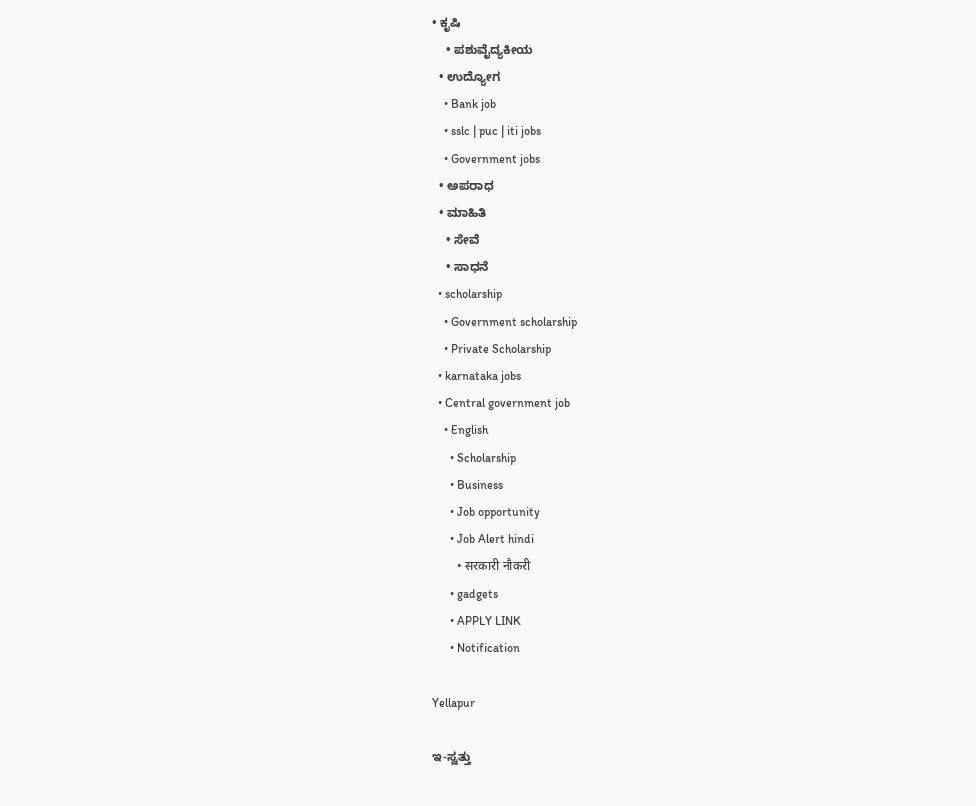• ಕೃಷಿ
    • ಪಶುವೈದ್ಯಕೀಯ
  • ಉದ್ಯೋಗ
    • Bank job
    • sslc | puc | iti jobs
    • Government jobs
  • ಅಪರಾಧ
  • ಮಾಹಿತಿ
    • ಸೇವೆ
    • ಸಾಧನೆ
  • scholarship
    • Government scholarship
    • Private Scholarship
  • karnataka jobs
  • Central government job
    • English
      • Scholarship
      • Business
      • Job opportunity
      • Job Alert hindi
        • सरकारी नौकरी
      • gadgets
      • APPLY LINK
      • Notification

Yellapur

ಇ-ಸ್ವತ್ತು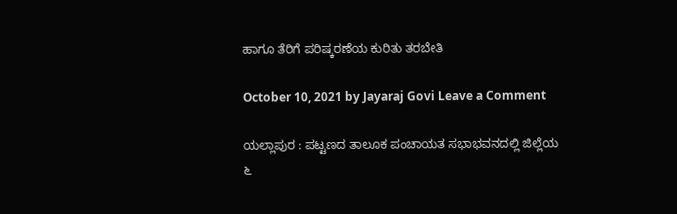ಹಾಗೂ ತೆರಿಗೆ ಪರಿಷ್ಕರಣೆಯ ಕುರಿತು ತರಬೇತಿ

October 10, 2021 by Jayaraj Govi Leave a Comment

ಯಲ್ಲಾಪುರ : ಪಟ್ಟಣದ ತಾಲೂಕ ಪಂಚಾಯತ ಸಭಾಭವನದಲ್ಲಿ ಜಿಲ್ಲೆಯ ೬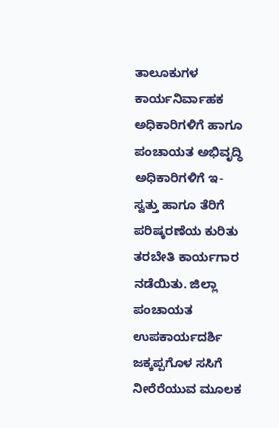ತಾಲೂಕುಗಳ ಕಾರ್ಯನಿರ್ವಾಹಕ ಅಧಿಕಾರಿಗಳಿಗೆ ಹಾಗೂ ಪಂಚಾಯತ ಅಭಿವೃದ್ಧಿ ಅಧಿಕಾರಿಗಳಿಗೆ ಇ-ಸ್ವತ್ತು ಹಾಗೂ ತೆರಿಗೆ ಪರಿಷ್ಕರಣೆಯ ಕುರಿತು ತರಬೇತಿ ಕಾರ್ಯಗಾರ ನಡೆಯಿತು. ಜಿಲ್ಲಾ ಪಂಚಾಯತ ಉಪಕಾರ್ಯದರ್ಶಿ ಜಕ್ಕಪ್ಪಗೊಳ ಸಸಿಗೆ ನೀರೆರೆಯುವ ಮೂಲಕ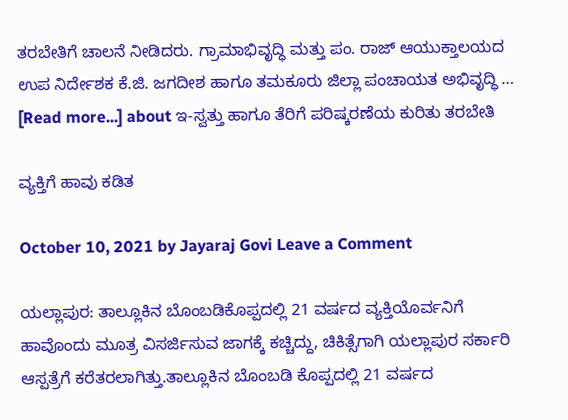ತರಬೇತಿಗೆ ಚಾಲನೆ ನೀಡಿದರು. ಗ್ರಾಮಾಭಿವೃದ್ಧಿ ಮತ್ತು ಪಂ. ರಾಜ್ ಆಯುಕ್ತಾಲಯದ ಉಪ ನಿರ್ದೇಶಕ ಕೆ.ಜಿ. ಜಗದೀಶ ಹಾಗೂ ತಮಕೂರು ಜಿಲ್ಲಾ ಪಂಚಾಯತ ಅಭಿವೃದ್ಧಿ … [Read more...] about ಇ-ಸ್ವತ್ತು ಹಾಗೂ ತೆರಿಗೆ ಪರಿಷ್ಕರಣೆಯ ಕುರಿತು ತರಬೇತಿ

ವ್ಯಕ್ತಿಗೆ ಹಾವು ಕಡಿತ

October 10, 2021 by Jayaraj Govi Leave a Comment

ಯಲ್ಲಾಪುರ: ತಾಲ್ಲೂಕಿನ ಬೊಂಬಡಿಕೊಪ್ಪದಲ್ಲಿ 21 ವರ್ಷದ ವ್ಯಕ್ತಿಯೊರ್ವನಿಗೆ ಹಾವೊಂದು ಮೂತ್ರ ವಿಸರ್ಜಿಸುವ ಜಾಗಕ್ಕೆ ಕಚ್ಚಿದ್ದು, ಚಿಕಿತ್ಸೆಗಾಗಿ ಯಲ್ಲಾಪುರ ಸರ್ಕಾರಿ ಆಸ್ಪತ್ರೆಗೆ ಕರೆತರಲಾಗಿತ್ತು.ತಾಲ್ಲೂಕಿನ ಬೊಂಬಡಿ ಕೊಪ್ಪದಲ್ಲಿ 21 ವರ್ಷದ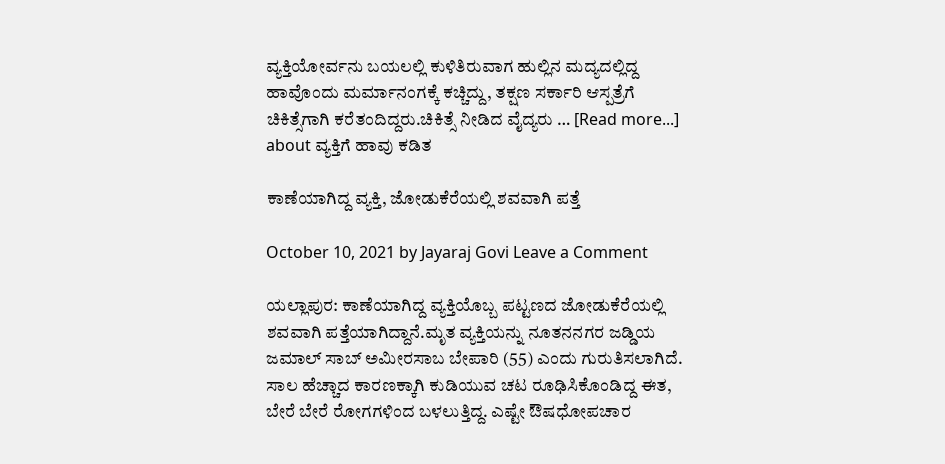ವ್ಯಕ್ತಿಯೋರ್ವನು ಬಯಲಲ್ಲಿ ಕುಳಿತಿರುವಾಗ ಹುಲ್ಲಿನ ಮದ್ಯದಲ್ಲಿದ್ದ ಹಾವೊಂದು ಮರ್ಮಾನಂಗಕ್ಕೆ ಕಚ್ಚಿದ್ದು, ತಕ್ಷಣ ಸರ್ಕಾರಿ ಆಸ್ಪತ್ರೆಗೆ ಚಿಕಿತ್ಸೆಗಾಗಿ ಕರೆತಂದಿದ್ದರು.ಚಿಕಿತ್ಸೆ ನೀಡಿದ ವೈದ್ಯರು … [Read more...] about ವ್ಯಕ್ತಿಗೆ ಹಾವು ಕಡಿತ

ಕಾಣೆಯಾಗಿದ್ದ ವ್ಯಕ್ತಿ, ಜೋಡುಕೆರೆಯಲ್ಲಿ ಶವವಾಗಿ ಪತ್ತೆ

October 10, 2021 by Jayaraj Govi Leave a Comment

ಯಲ್ಲಾಪುರ: ಕಾಣೆಯಾಗಿದ್ದ ವ್ಯಕ್ತಿಯೊಬ್ಬ ಪಟ್ಟಣದ ಜೋಡುಕೆರೆಯಲ್ಲಿ ಶವವಾಗಿ ಪತ್ತೆಯಾಗಿದ್ದಾನೆ.ಮೃತ ವ್ಯಕ್ತಿಯನ್ನು ನೂತನನಗರ ಜಡ್ಡಿಯ ಜಮಾಲ್ ಸಾಬ್ ಅಮೀರಸಾಬ ಬೇಪಾರಿ (55) ಎಂದು ಗುರುತಿಸಲಾಗಿದೆ. ಸಾಲ ಹೆಚ್ಚಾದ ಕಾರಣಕ್ಕಾಗಿ ಕುಡಿಯುವ ಚಟ ರೂಢಿಸಿಕೊಂಡಿದ್ದ ಈತ, ಬೇರೆ ಬೇರೆ ರೋಗಗಳಿಂದ ಬಳಲುತ್ತಿದ್ದ. ಎಷ್ಟೇ ಔಷಧೋಪಚಾರ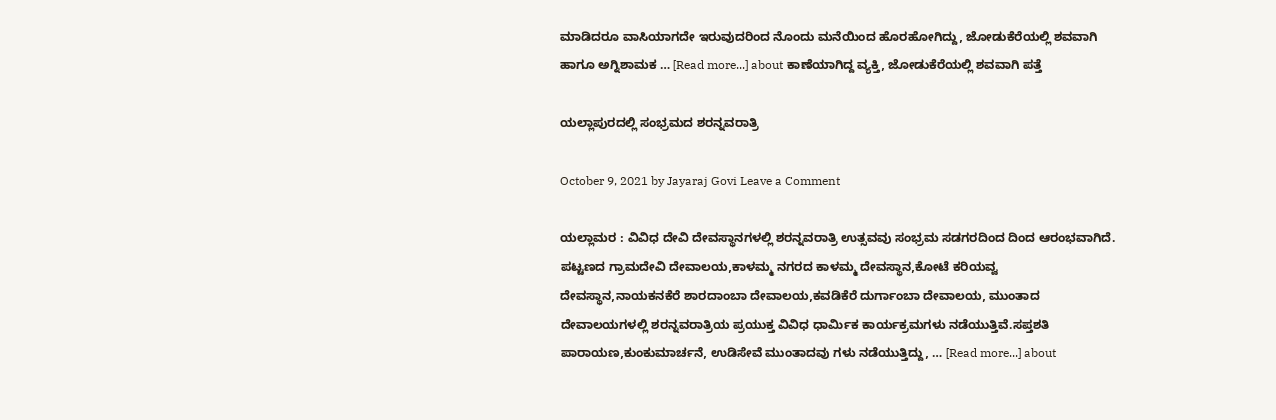ಮಾಡಿದರೂ ವಾಸಿಯಾಗದೇ ಇರುವುದರಿಂದ ನೊಂದು ಮನೆಯಿಂದ ಹೊರಹೋಗಿದ್ದು, ಜೋಡುಕೆರೆಯಲ್ಲಿ ಶವವಾಗಿ ಹಾಗೂ ಅಗ್ನಿಶಾಮಕ … [Read more...] about ಕಾಣೆಯಾಗಿದ್ದ ವ್ಯಕ್ತಿ, ಜೋಡುಕೆರೆಯಲ್ಲಿ ಶವವಾಗಿ ಪತ್ತೆ

ಯಲ್ಲಾಪುರದಲ್ಲಿ ಸಂಭ್ರಮದ ಶರನ್ನವರಾತ್ರಿ

October 9, 2021 by Jayaraj Govi Leave a Comment

ಯಲ್ಲಾಮರ : ವಿವಿಧ ದೇವಿ ದೇವಸ್ಥಾನಗಳಲ್ಲಿ ಶರನ್ನವರಾತ್ರಿ ಉತ್ಸವವು ಸಂಭ್ರಮ ಸಡಗರದಿಂದ ದಿಂದ ಆರಂಭವಾಗಿದೆ. ಪಟ್ಟಣದ ಗ್ರಾಮದೇವಿ ದೇವಾಲಯ,ಕಾಳಮ್ಮ ನಗರದ ಕಾಳಮ್ಮ ದೇವಸ್ಥಾನ,ಕೋಟೆ ಕರಿಯವ್ವ ದೇವಸ್ಥಾನ,ನಾಯಕನಕೆರೆ ಶಾರದಾಂಬಾ ದೇವಾಲಯ,ಕವಡಿಕೆರೆ ದುರ್ಗಾಂಬಾ ದೇವಾಲಯ, ಮುಂತಾದ ದೇವಾಲಯಗಳಲ್ಲಿ ಶರನ್ನವರಾತ್ರಿಯ ಪ್ರಯುಕ್ತ ವಿವಿಧ ಧಾರ್ಮಿಕ ಕಾರ್ಯಕ್ರಮಗಳು ನಡೆಯುತ್ತಿವೆ.ಸಪ್ತಶತಿ ಪಾರಾಯಣ,ಕುಂಕುಮಾರ್ಚನೆ, ಉಡಿಸೇವೆ ಮುಂತಾದವು ಗಳು ನಡೆಯುತ್ತಿದ್ದು, … [Read more...] about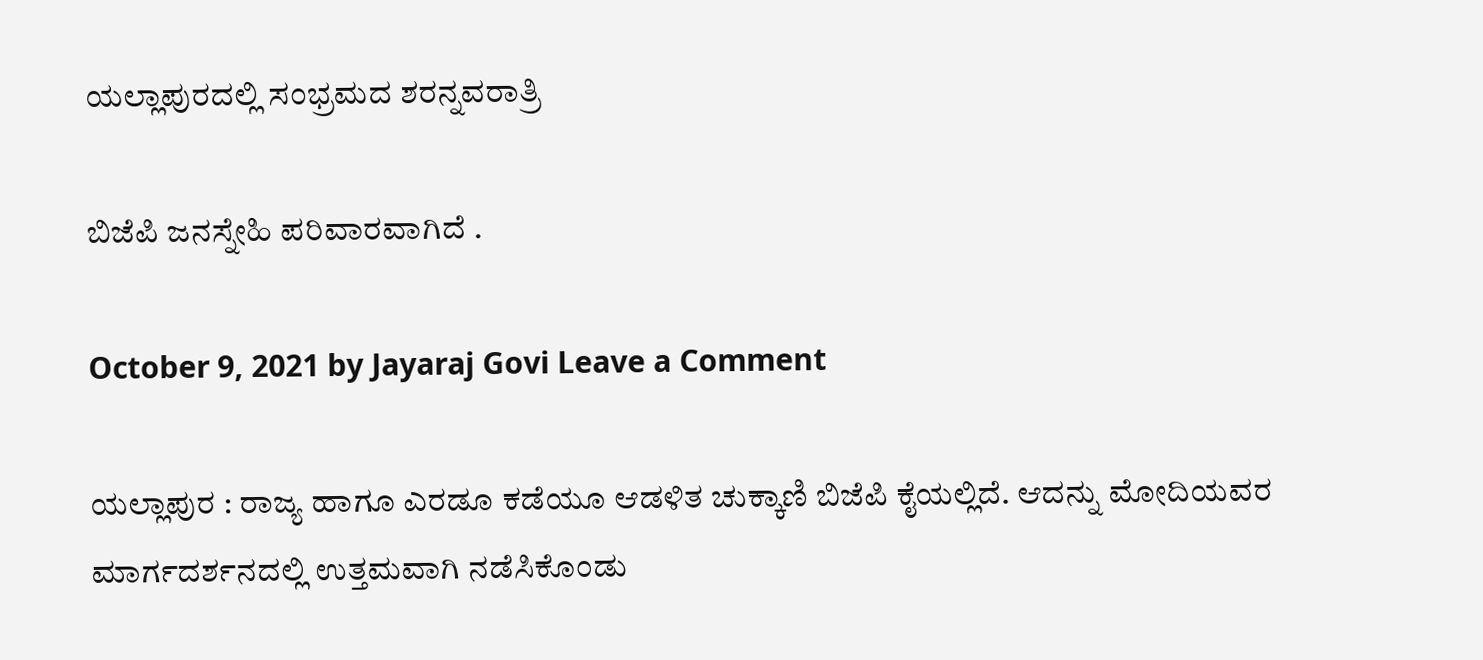ಯಲ್ಲಾಪುರದಲ್ಲಿ ಸಂಭ್ರಮದ ಶರನ್ನವರಾತ್ರಿ

ಬಿಜೆಪಿ ಜನಸ್ನೇಹಿ ಪರಿವಾರವಾಗಿದೆ .

October 9, 2021 by Jayaraj Govi Leave a Comment

ಯಲ್ಲಾಪುರ : ರಾಜ್ಯ ಹಾಗೂ ಎರಡೂ ಕಡೆಯೂ ಆಡಳಿತ ಚುಕ್ಕಾಣಿ ಬಿಜೆಪಿ ಕೈಯಲ್ಲಿದೆ. ಆದನ್ನು ಮೋದಿಯವರ ಮಾರ್ಗದರ್ಶನದಲ್ಲಿ ಉತ್ತಮವಾಗಿ ನಡೆಸಿಕೊಂಡು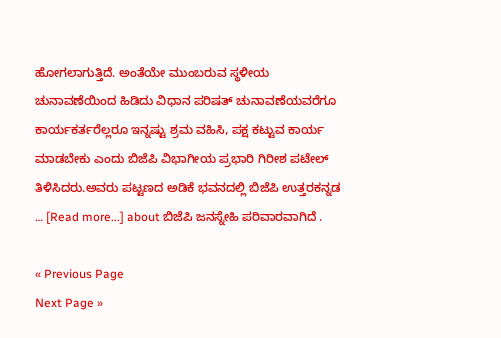ಹೋಗಲಾಗುತ್ತಿದೆ. ಅಂತೆಯೇ ಮುಂಬರುವ ಸ್ಥಳೀಯ ಚುನಾವಣೆಯಿಂದ ಹಿಡಿದು ವಿಧಾನ ಪರಿಷತ್ ಚುನಾವಣೆಯವರೆಗೂ ಕಾರ್ಯಕರ್ತರೆಲ್ಲರೂ ಇನ್ನಷ್ಟು ಶ್ರಮ ವಹಿಸಿ, ಪಕ್ಷ ಕಟ್ಟುವ ಕಾರ್ಯ ಮಾಡಬೇಕು ಎಂದು ಬಿಜೆಪಿ ವಿಭಾಗೀಯ ಪ್ರಭಾರಿ ಗಿರೀಶ ಪಟೇಲ್ ತಿಳಿಸಿದರು.ಅವರು ಪಟ್ಟಣದ ಅಡಿಕೆ ಭವನದಲ್ಲಿ ಬಿಜೆಪಿ ಉತ್ತರಕನ್ನಡ … [Read more...] about ಬಿಜೆಪಿ ಜನಸ್ನೇಹಿ ಪರಿವಾರವಾಗಿದೆ .

« Previous Page
Next Page »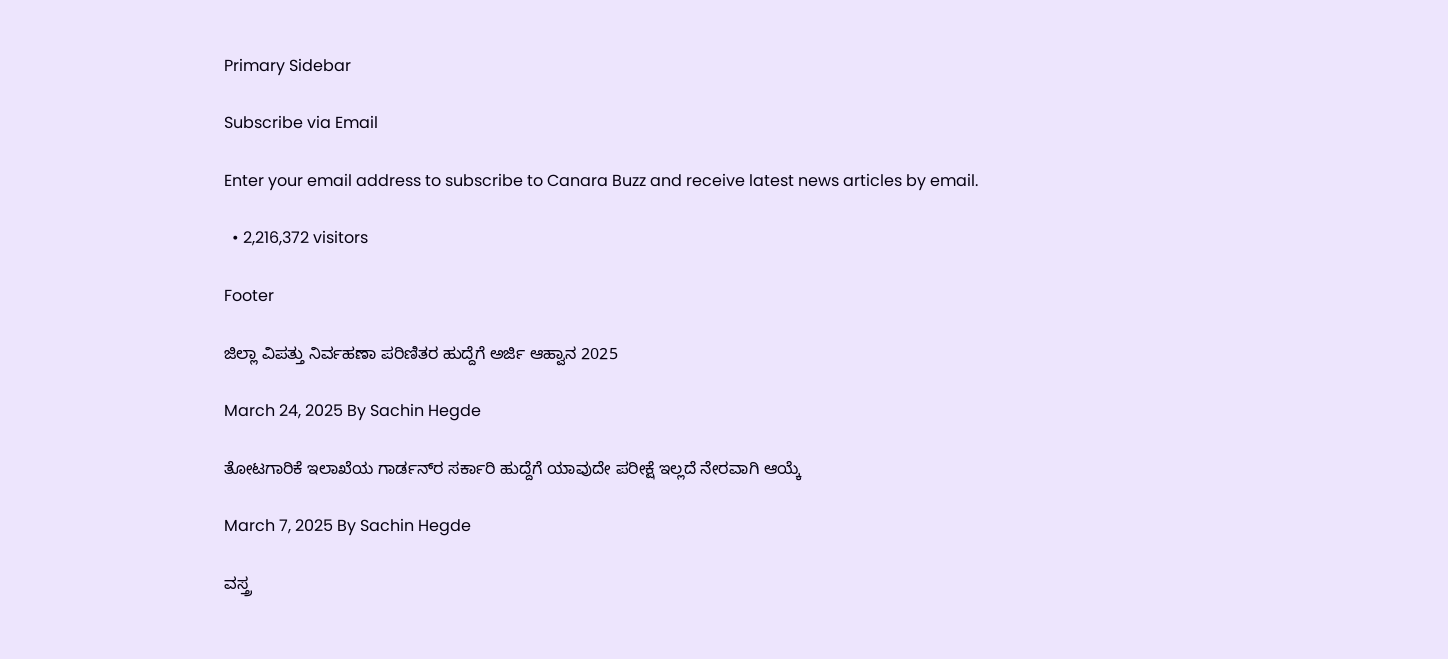Primary Sidebar

Subscribe via Email

Enter your email address to subscribe to Canara Buzz and receive latest news articles by email.

  • 2,216,372 visitors

Footer

ಜಿಲ್ಲಾ ವಿಪತ್ತು ನಿರ್ವಹಣಾ ಪರಿಣಿತರ ಹುದ್ದೆಗೆ ಅರ್ಜಿ ಆಹ್ವಾನ 2025

March 24, 2025 By Sachin Hegde

ತೋಟಗಾರಿಕೆ ಇಲಾಖೆಯ ಗಾರ್ಡನ್‌ರ ಸರ್ಕಾರಿ ಹುದ್ದೆಗೆ ಯಾವುದೇ ಪರೀಕ್ಷೆ ಇಲ್ಲದೆ ನೇರವಾಗಿ ಆಯ್ಕೆ

March 7, 2025 By Sachin Hegde

ವಸ್ತ್ರ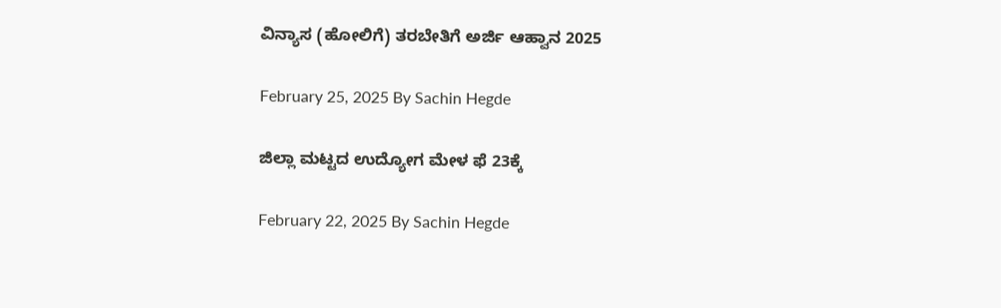ವಿನ್ಯಾಸ (ಹೋಲಿಗೆ) ತರಬೇತಿಗೆ ಅರ್ಜಿ ಆಹ್ವಾನ 2025

February 25, 2025 By Sachin Hegde

ಜಿಲ್ಲಾ ಮಟ್ಟದ ಉದ್ಯೋಗ ಮೇಳ ಫೆ 23ಕ್ಕೆ

February 22, 2025 By Sachin Hegde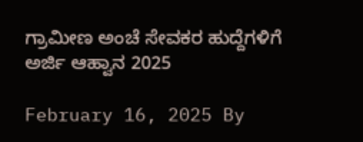ಗ್ರಾಮೀಣ ಅಂಚೆ ಸೇವಕರ ಹುದ್ದೆಗಳಿಗೆ ಅರ್ಜಿ ಆಹ್ವಾನ 2025

February 16, 2025 By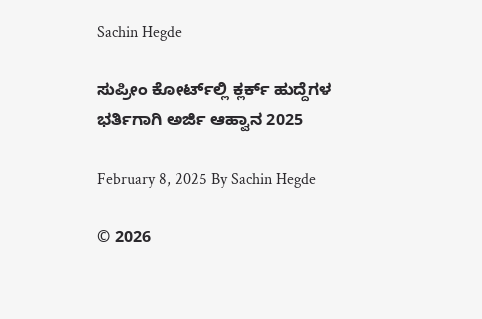Sachin Hegde

ಸುಪ್ರೀಂ ಕೋರ್ಟ್‌ಲ್ಲಿ ಕ್ಲರ್ಕ್ ಹುದ್ದೆಗಳ ಭರ್ತಿಗಾಗಿ ಅರ್ಜಿ ಆಹ್ವಾನ 2025

February 8, 2025 By Sachin Hegde

© 2026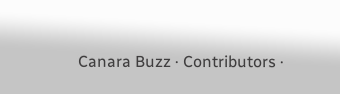Canara Buzz · Contributors ·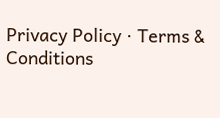Privacy Policy · Terms & Conditions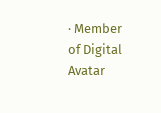· Member of Digital Avatar